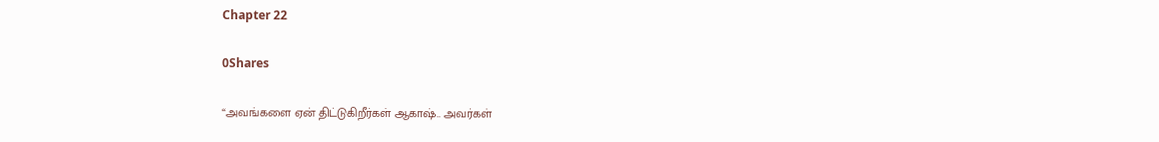Chapter 22

0Shares

“அவங்களை ஏன் திட்டுகிறீர்கள் ஆகாஷ்.. அவர்கள்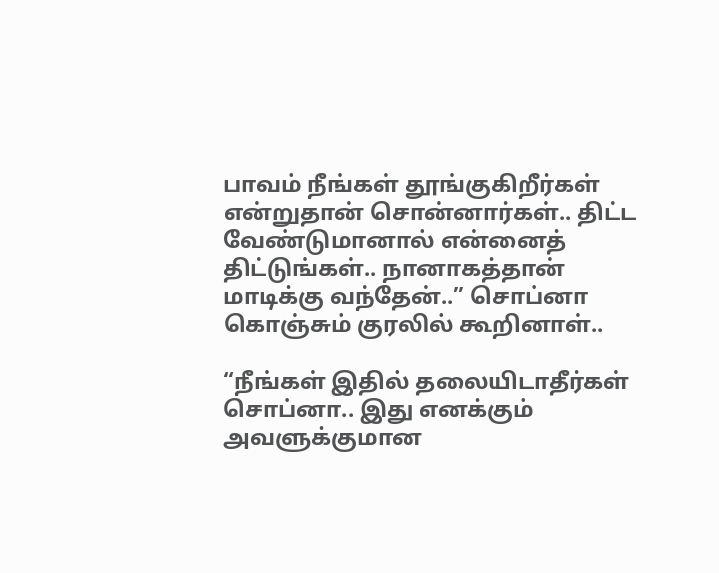பாவம் நீங்கள் தூங்குகிறீர்கள் என்றுதான் சொன்னார்கள்.. திட்ட வேண்டுமானால் என்னைத் திட்டுங்கள்.. நானாகத்தான் மாடிக்கு வந்தேன்..” சொப்னா கொஞ்சும் குரலில் கூறினாள்..

“நீங்கள் இதில் தலையிடாதீர்கள் சொப்னா.. இது எனக்கும் அவளுக்குமான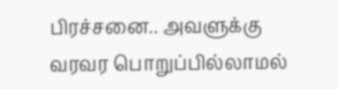பிரச்சனை.. அவளுக்கு வரவர பொறுப்பில்லாமல்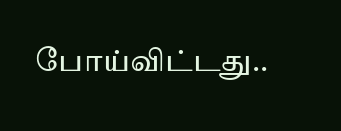போய்விட்டது..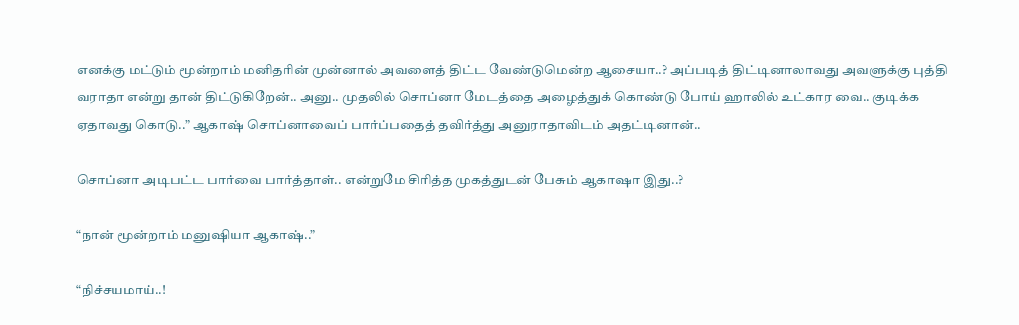எனக்கு மட்டும் மூன்றாம் மனிதரின் முன்னால் அவளைத் திட்ட வேண்டுமென்ற ஆசையா..? அப்படித் திட்டினாலாவது அவளுக்கு புத்தி வராதா என்று தான் திட்டுகிறேன்.. அனு.. முதலில் சொப்னா மேடத்தை அழைத்துக் கொண்டு போய் ஹாலில் உட்கார வை.. குடிக்க ஏதாவது கொடு..” ஆகாஷ் சொப்னாவைப் பார்ப்பதைத் தவிர்த்து அனுராதாவிடம் அதட்டினான்..

சொப்னா அடிபட்ட பார்வை பார்த்தாள்.. என்றுமே சிரித்த முகத்துடன் பேசும் ஆகாஷா இது..?

“நான் மூன்றாம் மனுஷியா ஆகாஷ்..”

“நிச்சயமாய்..!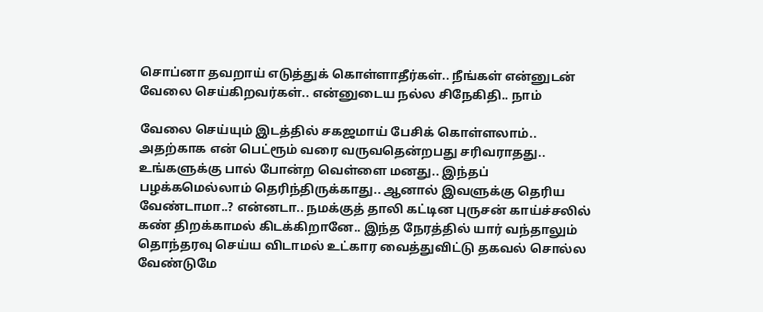சொப்னா தவறாய் எடுத்துக் கொள்ளாதீர்கள்.. நீங்கள் என்னுடன் வேலை செய்கிறவர்கள்.. என்னுடைய நல்ல சிநேகிதி.. நாம்

வேலை செய்யும் இடத்தில் சகஜமாய் பேசிக் கொள்ளலாம்.. அதற்காக என் பெட்ரூம் வரை வருவதென்றபது சரிவராதது.. உங்களுக்கு பால் போன்ற வெள்ளை மனது.. இந்தப் பழக்கமெல்லாம் தெரிந்திருக்காது.. ஆனால் இவளுக்கு தெரிய வேண்டாமா..? என்னடா.. நமக்குத் தாலி கட்டின புருசன் காய்ச்சலில் கண் திறக்காமல் கிடக்கிறானே.. இந்த நேரத்தில் யார் வந்தாலும் தொந்தரவு செய்ய விடாமல் உட்கார வைத்துவிட்டு தகவல் சொல்ல வேண்டுமே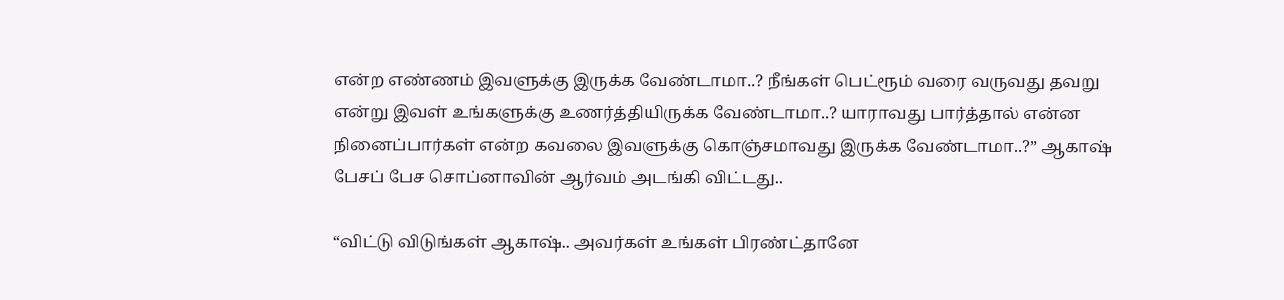என்ற எண்ணம் இவளுக்கு இருக்க வேண்டாமா..? நீங்கள் பெட்ரூம் வரை வருவது தவறு என்று இவள் உங்களுக்கு உணர்த்தியிருக்க வேண்டாமா..? யாராவது பார்த்தால் என்ன நினைப்பார்கள் என்ற கவலை இவளுக்கு கொஞ்சமாவது இருக்க வேண்டாமா..?” ஆகாஷ் பேசப் பேச சொப்னாவின் ஆர்வம் அடங்கி விட்டது..

“விட்டு விடுங்கள் ஆகாஷ்.. அவர்கள் உங்கள் பிரண்ட்தானே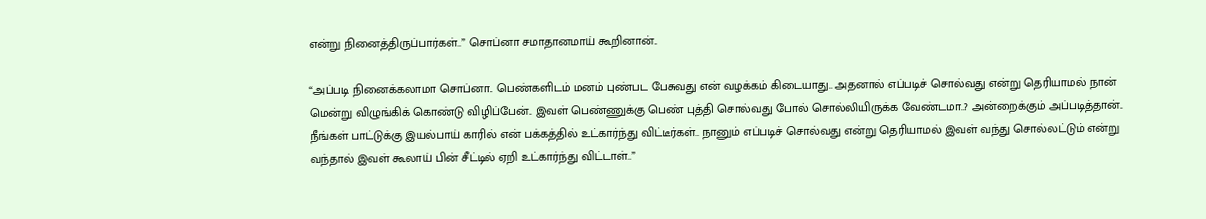என்று நினைத்திருப்பார்கள்..” சொப்னா சமாதானமாய் கூறினான்..

“அப்படி நினைக்கலாமா சொப்னா.. பெண்களிடம் மனம் புண்பட பேசுவது என் வழக்கம் கிடையாது.. அதனால் எப்படிச் சொல்வது என்று தெரியாமல் நான் மென்று விழுங்கிக் கொண்டு விழிப்பேன்.. இவள் பெண்ணுக்கு பெண் புத்தி சொல்வது போல் சொல்லியிருக்க வேண்டமா..? அன்றைக்கும் அப்படித்தான்.. நீங்கள் பாட்டுக்கு இயல்பாய் காரில் என் பக்கத்தில் உட்கார்ந்து விட்டீர்கள்.. நானும் எப்படிச் சொல்வது என்று தெரியாமல் இவள் வந்து சொல்லட்டும் என்று வந்தால் இவள் கூலாய் பின் சீட்டில் ஏறி உட்கார்ந்து விட்டாள்..”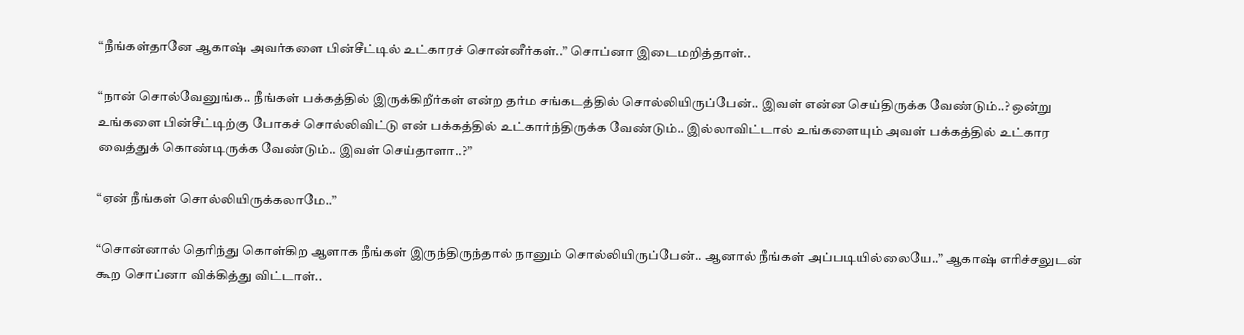“நீங்கள்தானே ஆகாஷ் அவர்களை பின்சீட்டில் உட்காரச் சொன்னீர்கள்..” சொப்னா இடைமறித்தாள்..

“நான் சொல்வேனுங்க.. நீங்கள் பக்கத்தில் இருக்கிறீர்கள் என்ற தர்ம சங்கடத்தில் சொல்லியிருப்பேன்.. இவள் என்ன செய்திருக்க வேண்டும்..? ஒன்று உங்களை பின்சீட்டிற்கு போகச் சொல்லிவிட்டு என் பக்கத்தில் உட்கார்ந்திருக்க வேண்டும்.. இல்லாவிட்டால் உங்களையும் அவள் பக்கத்தில் உட்கார வைத்துக் கொண்டிருக்க வேண்டும்.. இவள் செய்தாளா..?”

“ஏன் நீங்கள் சொல்லியிருக்கலாமே..”

“சொன்னால் தெரிந்து கொள்கிற ஆளாக நீங்கள் இருந்திருந்தால் நானும் சொல்லியிருப்பேன்.. ஆனால் நீங்கள் அப்படியில்லையே..” ஆகாஷ் எரிச்சலுடன் கூற சொப்னா விக்கித்து விட்டாள்..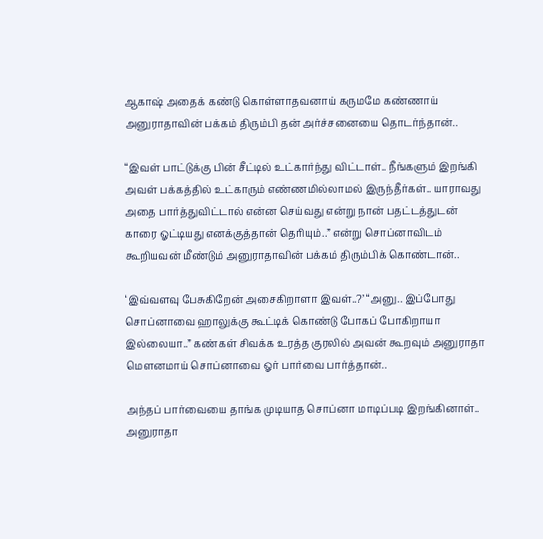ஆகாஷ் அதைக் கண்டு கொள்ளாதவனாய் கருமமே கண்ணாய் அனுராதாவின் பக்கம் திரும்பி தன் அர்ச்சனையை தொடர்ந்தான்..

“இவள் பாட்டுக்கு பின் சீட்டில் உட்கார்ந்து விட்டாள்.. நீங்களும் இறங்கி அவள் பக்கத்தில் உட்காரும் எண்ணமில்லாமல் இருந்தீர்கள்.. யாராவது அதை பார்த்துவிட்டால் என்ன செய்வது என்று நான் பதட்டத்துடன் காரை ஓட்டியது எனக்குத்தான் தெரியும்..” என்று சொப்னாவிடம் கூறியவன் மீண்டும் அனுராதாவின் பக்கம் திரும்பிக் கொண்டான்..

‘இவ்வளவு பேசுகிறேன் அசைகிறாளா இவள்..?’ “அனு.. இப்போது சொப்னாவை ஹாலுக்கு கூட்டிக் கொண்டு போகப் போகிறாயா இல்லையா..” கண்கள் சிவக்க உரத்த குரலில் அவன் கூறவும் அனுராதா மௌனமாய் சொப்னாவை ஓர் பார்வை பார்த்தான்..

அந்தப் பார்வையை தாங்க முடியாத சொப்னா மாடிப்படி இறங்கினாள்.. அனுராதா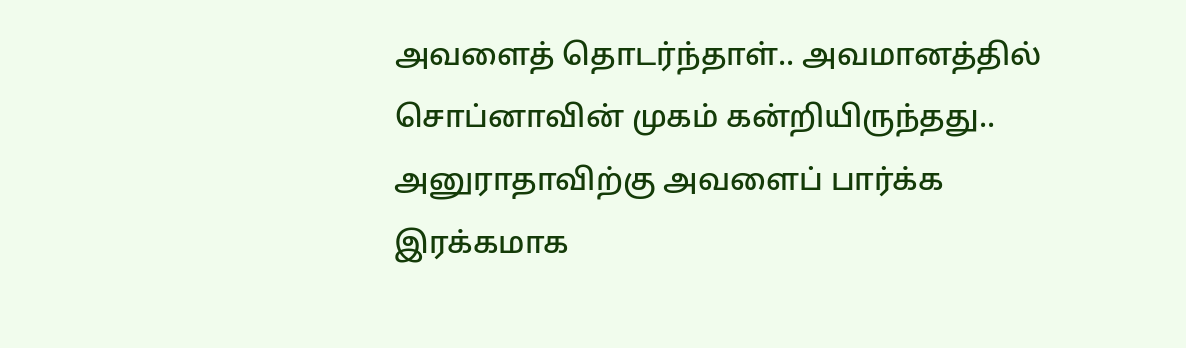அவளைத் தொடர்ந்தாள்.. அவமானத்தில் சொப்னாவின் முகம் கன்றியிருந்தது.. அனுராதாவிற்கு அவளைப் பார்க்க இரக்கமாக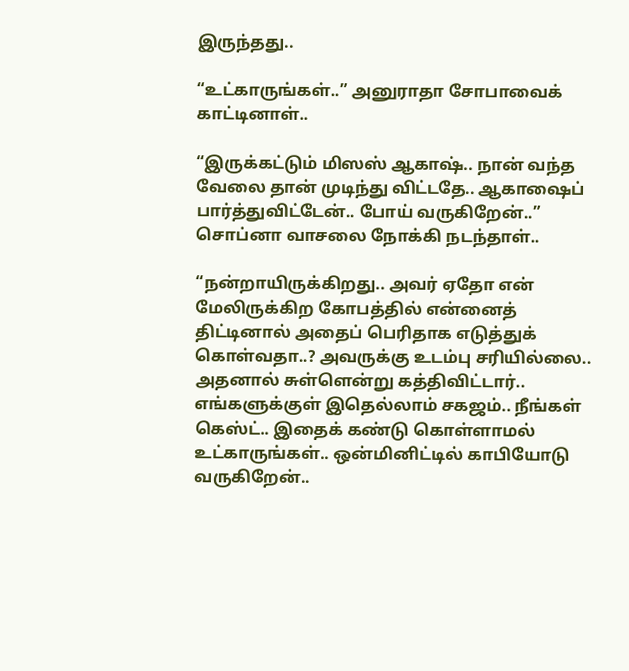இருந்தது..

“உட்காருங்கள்..” அனுராதா சோபாவைக் காட்டினாள்..

“இருக்கட்டும் மிஸஸ் ஆகாஷ்.. நான் வந்த வேலை தான் முடிந்து விட்டதே.. ஆகாஷைப் பார்த்துவிட்டேன்.. போய் வருகிறேன்..” சொப்னா வாசலை நோக்கி நடந்தாள்..

“நன்றாயிருக்கிறது.. அவர் ஏதோ என் மேலிருக்கிற கோபத்தில் என்னைத் திட்டினால் அதைப் பெரிதாக எடுத்துக் கொள்வதா..? அவருக்கு உடம்பு சரியில்லை.. அதனால் சுள்ளென்று கத்திவிட்டார்.. எங்களுக்குள் இதெல்லாம் சகஜம்.. நீங்கள் கெஸ்ட்.. இதைக் கண்டு கொள்ளாமல் உட்காருங்கள்.. ஒன்மினிட்டில் காபியோடு வருகிறேன்..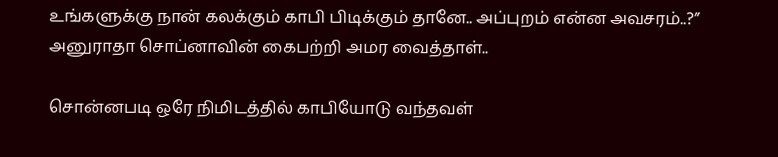உங்களுக்கு நான் கலக்கும் காபி பிடிக்கும் தானே.. அப்புறம் என்ன அவசரம்..?” அனுராதா சொப்னாவின் கைபற்றி அமர வைத்தாள்..

சொன்னபடி ஒரே நிமிடத்தில் காபியோடு வந்தவள்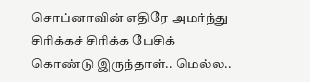சொப்னாவின் எதிரே அமர்ந்து சிரிக்கச் சிரிக்க பேசிக் கொண்டு இருந்தாள்.. மெல்ல..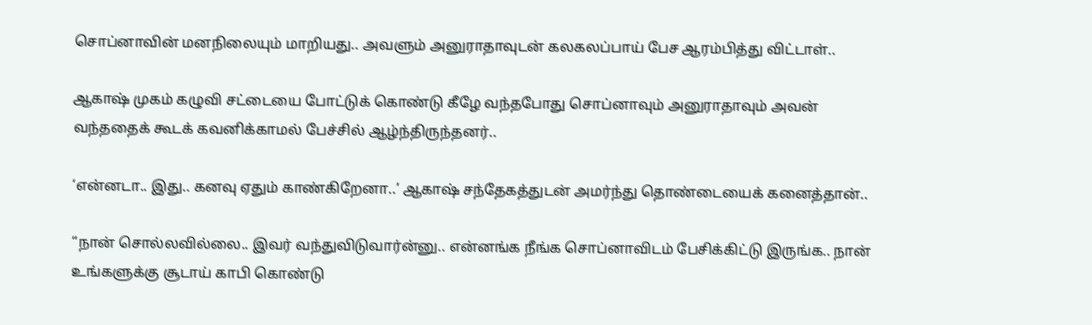சொப்னாவின் மனநிலையும் மாறியது.. அவளும் அனுராதாவுடன் கலகலப்பாய் பேச ஆரம்பித்து விட்டாள்..

ஆகாஷ் முகம் கழுவி சட்டையை போட்டுக் கொண்டு கீழே வந்தபோது சொப்னாவும் அனுராதாவும் அவன் வந்ததைக் கூடக் கவனிக்காமல் பேச்சில் ஆழ்ந்திருந்தனர்..

‘என்னடா.. இது.. கனவு ஏதும் காண்கிறேனா..’ ஆகாஷ் சந்தேகத்துடன் அமர்ந்து தொண்டையைக் கனைத்தான்..

“நான் சொல்லவில்லை.. இவர் வந்துவிடுவார்ன்னு.. என்னங்க நீங்க சொப்னாவிடம் பேசிக்கிட்டு இருங்க.. நான் உங்களுக்கு சூடாய் காபி கொண்டு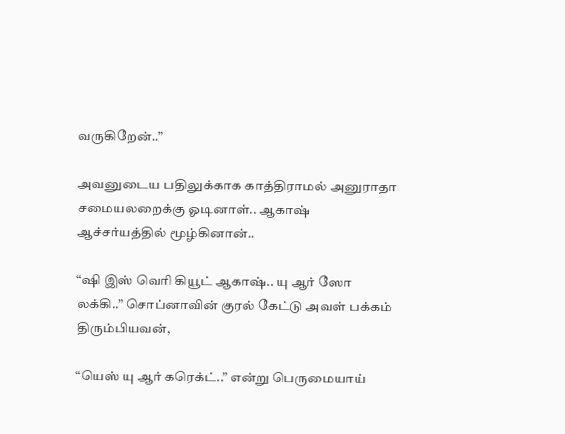வருகிறேன்..”

அவனுடைய பதிலுக்காக காத்திராமல் அனுராதா சமையலறைக்கு ஓடினாள்.. ஆகாஷ் ஆச்சர்யத்தில் மூழ்கினான்..

“ஷி இஸ் வெரி கியூட் ஆகாஷ்.. யு ஆர் ஸோ லக்கி..” சொப்னாவின் குரல் கேட்டு அவள் பக்கம் திரும்பியவன்,

“யெஸ் யு ஆர் கரெக்ட்..” என்று பெருமையாய்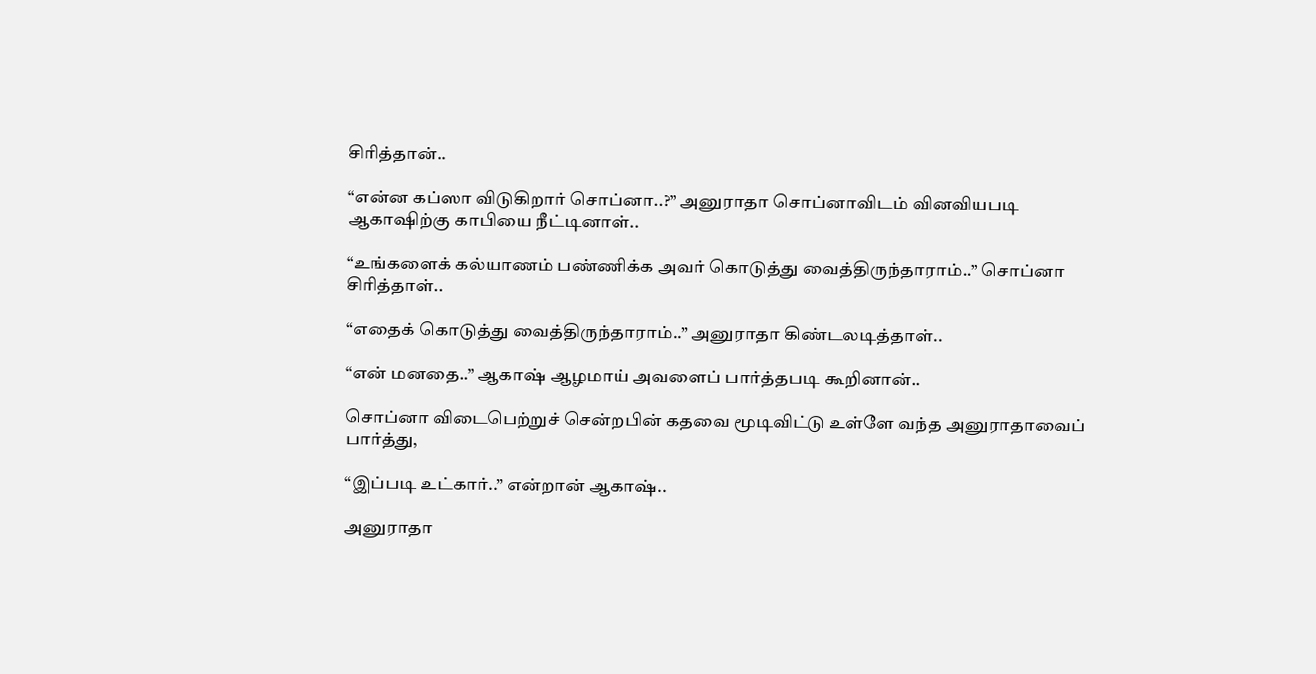சிரித்தான்..

“என்ன கப்ஸா விடுகிறார் சொப்னா..?” அனுராதா சொப்னாவிடம் வினவியபடி ஆகாஷிற்கு காபியை நீட்டினாள்..

“உங்களைக் கல்யாணம் பண்ணிக்க அவர் கொடுத்து வைத்திருந்தாராம்..” சொப்னா சிரித்தாள்..

“எதைக் கொடுத்து வைத்திருந்தாராம்..” அனுராதா கிண்டலடித்தாள்..

“என் மனதை..” ஆகாஷ் ஆழமாய் அவளைப் பார்த்தபடி கூறினான்..

சொப்னா விடைபெற்றுச் சென்றபின் கதவை மூடிவிட்டு உள்ளே வந்த அனுராதாவைப் பார்த்து,

“இப்படி உட்கார்..” என்றான் ஆகாஷ்..

அனுராதா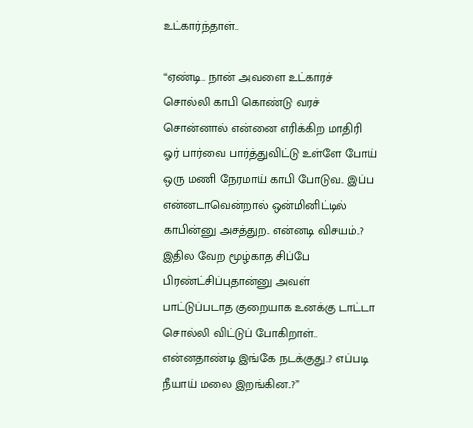உட்கார்ந்தாள்..

“ஏண்டி.. நான் அவளை உட்காரச் சொல்லி காபி கொண்டு வரச் சொன்னால் என்னை எரிக்கிற மாதிரி ஓர் பார்வை பார்த்துவிட்டு உள்ளே போய் ஒரு மணி நேரமாய் காபி போடுவ.. இப்ப என்னடாவென்றால் ஒன்மினிட்டில் காபின்னு அசத்துற.. என்னடி விசயம்..? இதில வேற மூழ்காத சிப்பே பிரண்ட்சிப்புதான்னு அவள் பாட்டுப்படாத குறையாக உனக்கு டாட்டா சொல்லி விட்டுப் போகிறாள்.. என்னதாண்டி இங்கே நடக்குது..? எப்படி நீயாய் மலை இறங்கின..?”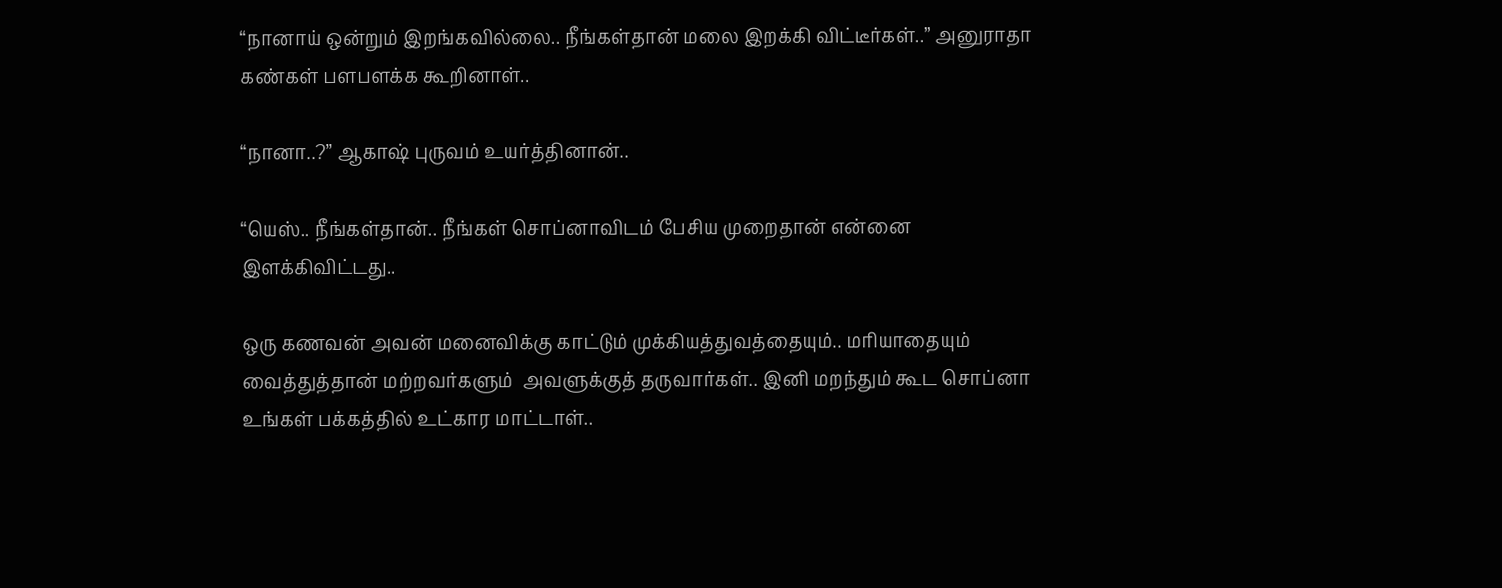“நானாய் ஒன்றும் இறங்கவில்லை.. நீங்கள்தான் மலை இறக்கி விட்டீர்கள்..” அனுராதா கண்கள் பளபளக்க கூறினாள்..

“நானா..?” ஆகாஷ் புருவம் உயர்த்தினான்..

“யெஸ்.. நீங்கள்தான்.. நீங்கள் சொப்னாவிடம் பேசிய முறைதான் என்னை இளக்கிவிட்டது..

ஒரு கணவன் அவன் மனைவிக்கு காட்டும் முக்கியத்துவத்தையும்.. மரியாதையும் வைத்துத்தான் மற்றவர்களும்  அவளுக்குத் தருவார்கள்.. இனி மறந்தும் கூட சொப்னா உங்கள் பக்கத்தில் உட்கார மாட்டாள்..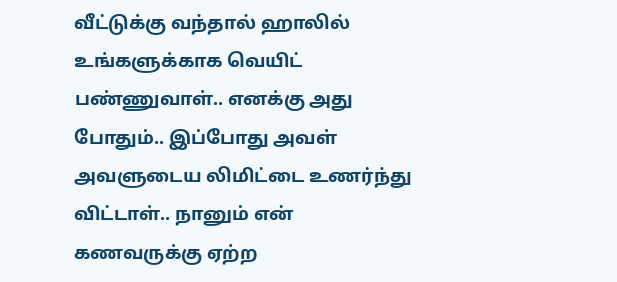வீட்டுக்கு வந்தால் ஹாலில் உங்களுக்காக வெயிட் பண்ணுவாள்.. எனக்கு அது போதும்.. இப்போது அவள் அவளுடைய லிமிட்டை உணர்ந்து விட்டாள்.. நானும் என் கணவருக்கு ஏற்ற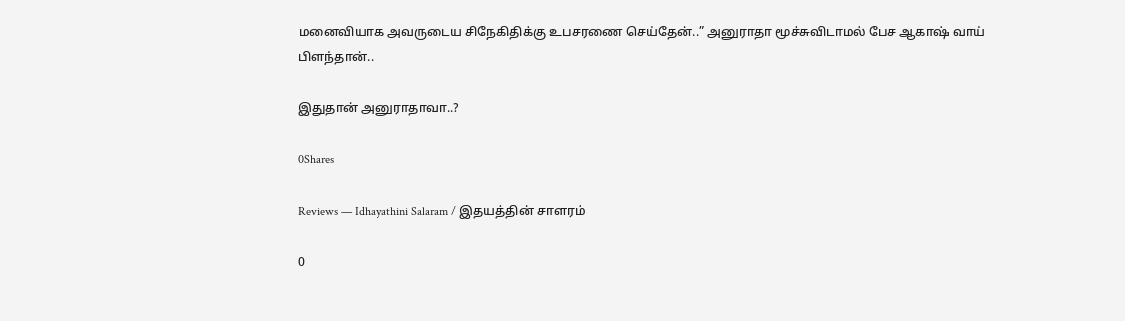மனைவியாக அவருடைய சிநேகிதிக்கு உபசரணை செய்தேன்..” அனுராதா மூச்சுவிடாமல் பேச ஆகாஷ் வாய் பிளந்தான்..

இதுதான் அனுராதாவா..?

0Shares

Reviews — Idhayathini Salaram / இதயத்தின் சாளரம்

0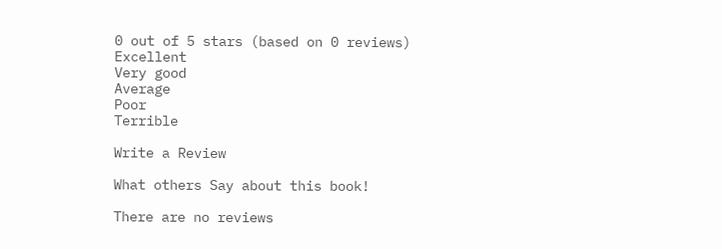0 out of 5 stars (based on 0 reviews)
Excellent
Very good
Average
Poor
Terrible

Write a Review

What others Say about this book!

There are no reviews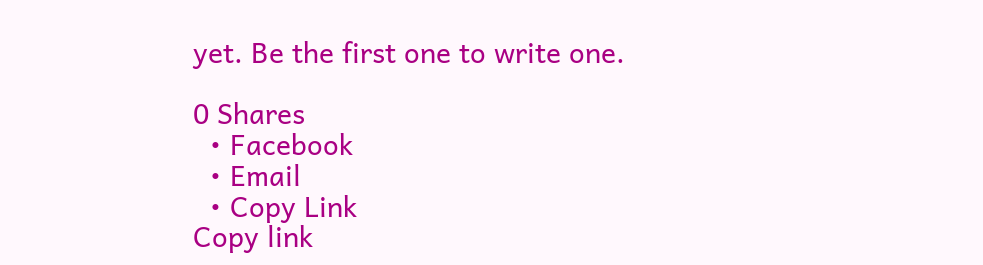yet. Be the first one to write one.

0 Shares
  • Facebook
  • Email
  • Copy Link
Copy link